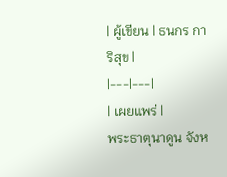| ผู้เขียน | ธนกร การิสุข |
|---|---|
| เผยแพร่ |
พระธาตุนาดูน จังห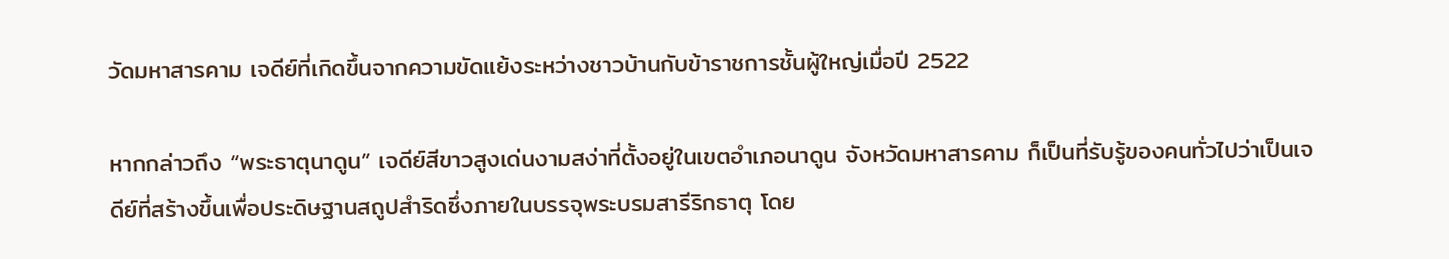วัดมหาสารคาม เจดีย์ที่เกิดขึ้นจากความขัดแย้งระหว่างชาวบ้านกับข้าราชการชั้นผู้ใหญ่เมื่อปี 2522

หากกล่าวถึง “พระธาตุนาดูน” เจดีย์สีขาวสูงเด่นงามสง่าที่ตั้งอยู่ในเขตอำเภอนาดูน จังหวัดมหาสารคาม ก็เป็นที่รับรู้ของคนทั่วไปว่าเป็นเจดีย์ที่สร้างขึ้นเพื่อประดิษฐานสถูปสำริดซึ่งภายในบรรจุพระบรมสารีริกธาตุ โดย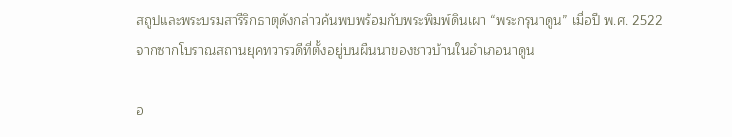สถูปและพระบรมสารีริกธาตุดังกล่าวค้นพบพร้อมกับพระพิมพ์ดินเผา “พระกรุนาดูน” เมื่อปี พ.ศ. 2522 จากซากโบราณสถานยุคทวารวดีที่ตั้งอยู่บนผืนนาของชาวบ้านในอำเภอนาดูน

อ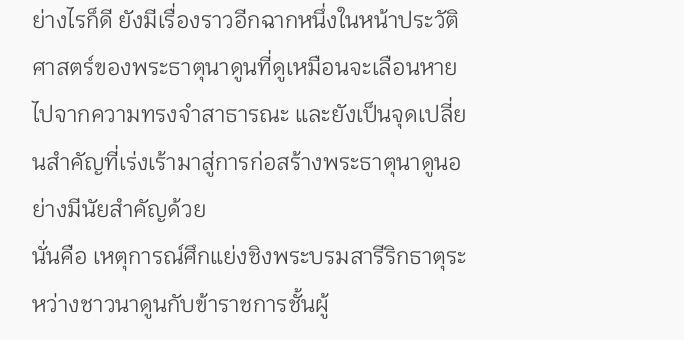ย่างไรก็ดี ยังมีเรื่องราวอีกฉากหนึ่งในหน้าประวัติศาสตร์ของพระธาตุนาดูนที่ดูเหมือนจะเลือนหายไปจากความทรงจำสาธารณะ และยังเป็นจุดเปลี่ยนสำคัญที่เร่งเร้ามาสู่การก่อสร้างพระธาตุนาดูนอย่างมีนัยสำคัญด้วย
นั่นคือ เหตุการณ์ศึกแย่งชิงพระบรมสารีริกธาตุระหว่างชาวนาดูนกับข้าราชการชั้นผู้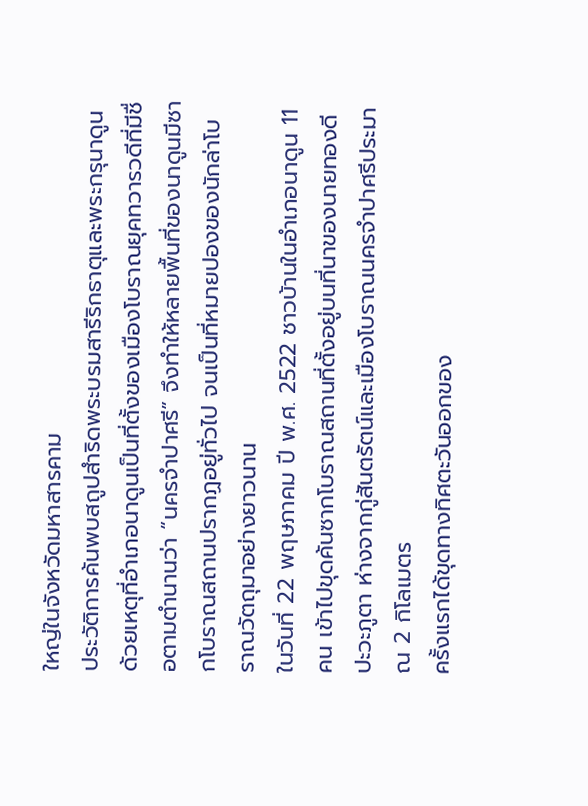ใหญ่ในจังหวัดมหาสารคาม
ประวัติการค้นพบสถูปสำริดพระบรมสารีริกธาตุและพระกรุนาดูน
ด้วยเหตุที่อำเภอนาดูนเป็นที่ตั้งของเมืองโบราณยุคทวารวดีที่มีชื่อตามตำนานว่า “นครจำปาศรี” จึงทำให้หลายพื้นที่ของนาดูนมีซากโบราณสถานปรากฏอยู่ทั่วไป จนเป็นที่หมายปองของนักล่าโบราณวัตถุมาอย่างยาวนาน
ในวันที่ 22 พฤษภาคม ปี พ.ศ. 2522 ชาวบ้านในอำเภอนาดูน 11 คน เข้าไปขุดค้นซากโบราณสถานที่ตั้งอยู่บนที่นาของนายทองดี ปะวะภูตา ห่างจากกู่สันตรัตน์และเมืองโบราณนครจำปาศรีประมาณ 2 กิโลเมตร
ครั้งแรกได้ขุดทางทิศตะวันออกของ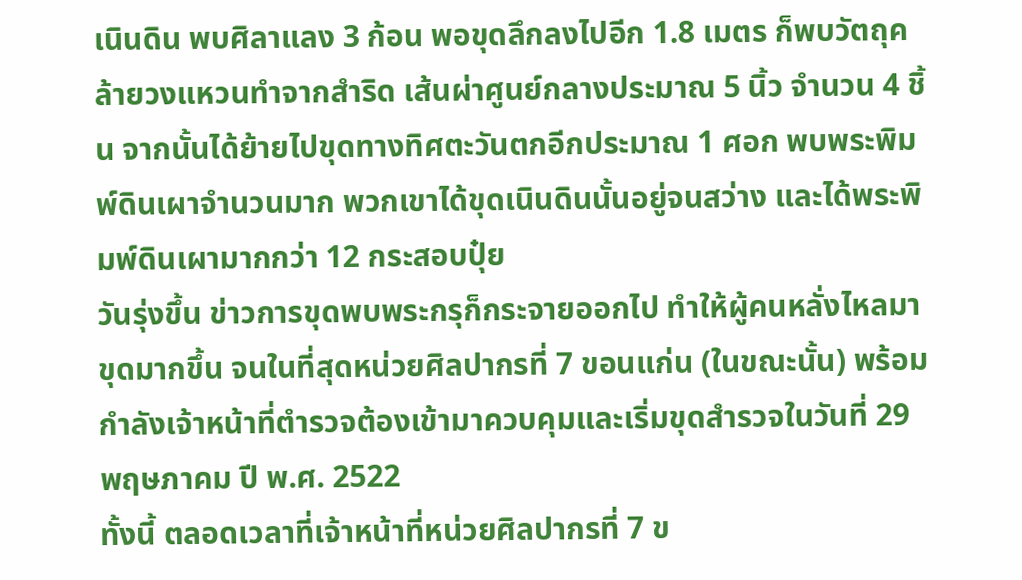เนินดิน พบศิลาแลง 3 ก้อน พอขุดลึกลงไปอีก 1.8 เมตร ก็พบวัตถุคล้ายวงแหวนทำจากสำริด เส้นผ่าศูนย์กลางประมาณ 5 นิ้ว จำนวน 4 ชิ้น จากนั้นได้ย้ายไปขุดทางทิศตะวันตกอีกประมาณ 1 ศอก พบพระพิมพ์ดินเผาจำนวนมาก พวกเขาได้ขุดเนินดินนั้นอยู่จนสว่าง และได้พระพิมพ์ดินเผามากกว่า 12 กระสอบปุ๋ย
วันรุ่งขึ้น ข่าวการขุดพบพระกรุก็กระจายออกไป ทำให้ผู้คนหลั่งไหลมาขุดมากขึ้น จนในที่สุดหน่วยศิลปากรที่ 7 ขอนแก่น (ในขณะนั้น) พร้อมกำลังเจ้าหน้าที่ตำรวจต้องเข้ามาควบคุมและเริ่มขุดสำรวจในวันที่ 29 พฤษภาคม ปี พ.ศ. 2522
ทั้งนี้ ตลอดเวลาที่เจ้าหน้าที่หน่วยศิลปากรที่ 7 ข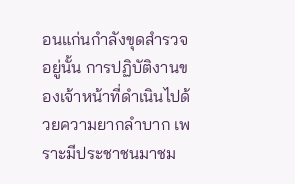อนแก่นกำลังขุดสำรวจอยู่นั้น การปฏิบัติงานของเจ้าหน้าที่ดำเนินไปด้วยความยากลำบาก เพราะมีประชาชนมาชม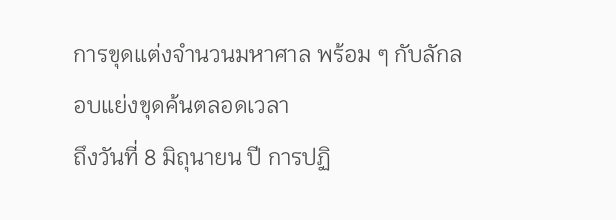การขุดแต่งจำนวนมหาศาล พร้อม ๆ กับลักลอบแย่งขุดค้นตลอดเวลา
ถึงวันที่ 8 มิถุนายน ปี การปฏิ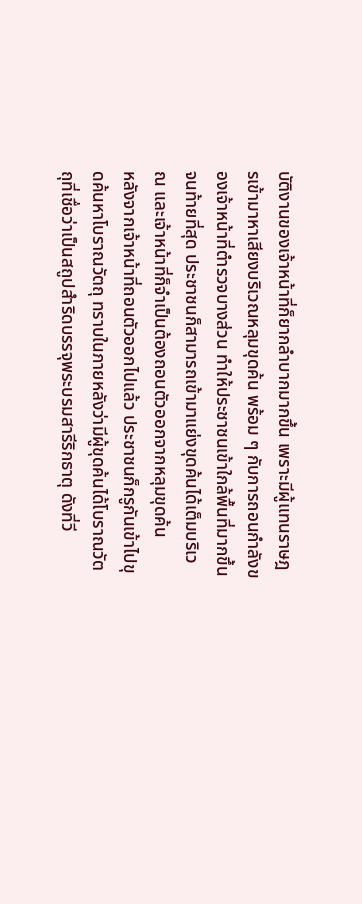บัติงานของเจ้าหน้าที่ก็ยากลำบากมากขึ้น เพราะมีผู้แทนราษฎรเข้ามาหาเสียงบริเวณหลุมขุดค้น พร้อม ๆ กับการถอนกำลังของเจ้าหน้าที่ตำรวจบางส่วน ทำให้ประชาชนเข้าใกล้พื้นที่มากขึ้น จนท้ายที่สุด ประชาชนก็สามารถเข้ามาแย่งขุดค้นได้เต็มบริเวณ และเจ้าหน้าที่ก็จำเป็นต้องถอนตัวออกจากหลุมขุดค้น
หลังจากเจ้าหน้าที่ถอนตัวออกไปแล้ว ประชาชนก็กรูกันเข้าไปขุดค้นหาโบราณวัตถุ ทราบในภายหลังว่ามีผู้ขุดค้นได้โบราณวัตถุที่เชื่อว่าเป็นสถูปสำริดบรรจุพระบรมสารีริกธาตุ ดังที่วี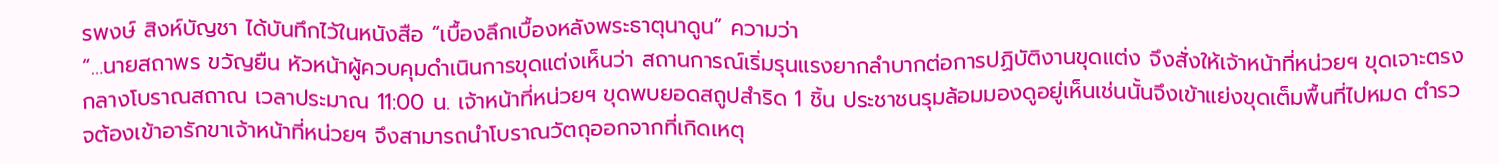รพงษ์ สิงห์บัญชา ได้บันทึกไว้ในหนังสือ “เบื้องลึกเบื้องหลังพระธาตุนาดูน” ความว่า
“…นายสถาพร ขวัญยืน หัวหน้าผู้ควบคุมดำเนินการขุดแต่งเห็นว่า สถานการณ์เริ่มรุนแรงยากลำบากต่อการปฏิบัติงานขุดแต่ง จึงสั่งให้เจ้าหน้าที่หน่วยฯ ขุดเจาะตรงกลางโบราณสถาณ เวลาประมาณ 11:00 น. เจ้าหน้าที่หน่วยฯ ขุดพบยอดสถูปสำริด 1 ชิ้น ประชาชนรุมล้อมมองดูอยู่เห็นเช่นนั้นจึงเข้าแย่งขุดเต็มพื้นที่ไปหมด ตำรวจต้องเข้าอารักขาเจ้าหน้าที่หน่วยฯ จึงสามารถนำโบราณวัตถุออกจากที่เกิดเหตุ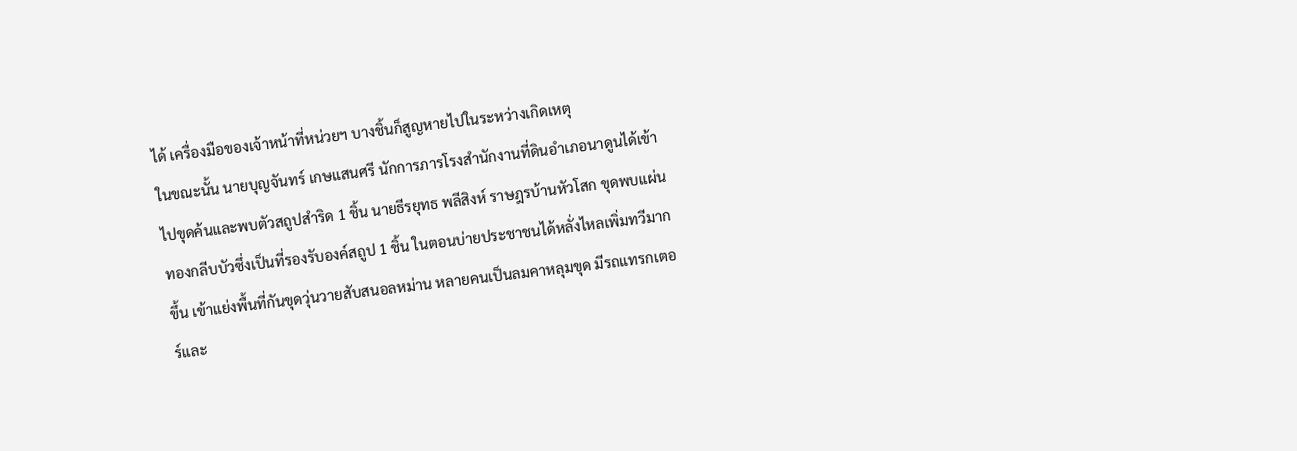ได้ เครื่องมือของเจ้าหน้าที่หน่วยฯ บางชิ้นก็สูญหายไปในระหว่างเกิดเหตุ
ในขณะนั้น นายบุญจันทร์ เกษแสนศรี นักการภารโรงสำนักงานที่ดินอำเภอนาดูนได้เข้าไปขุดค้นและพบตัวสถูปสำริด 1 ชิ้น นายธีรยุทธ พลีสิงห์ ราษฎรบ้านหัวโสก ขุดพบแผ่นทองกลีบบัวซึ่งเป็นที่รองรับองค์สถูป 1 ชิ้น ในตอนบ่ายประชาชนได้หลั่งไหลเพิ่มทวีมากขึ้น เข้าแย่งพื้นที่กันขุดวุ่นวายสับสนอลหม่าน หลายคนเป็นลมคาหลุมขุด มีรถแทรกเตอร์และ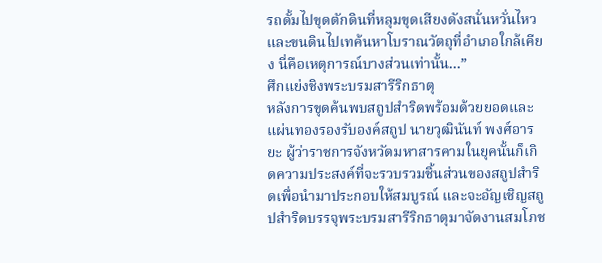รถดั้มไปขุดตักดินที่หลุมขุดเสียงดังสนั่นหวั่นไหวและขนดินไปเทค้นหาโบราณวัตถุที่อำเภอใกล้เคียง นี่คือเหตุการณ์บางส่วนเท่านั้น…”
ศึกแย่งชิงพระบรมสารีริกธาตุ
หลังการขุดค้นพบสถูปสำริดพร้อมด้วยยอดและแผ่นทองรองรับองค์สถูป นายวุฒินันท์ พงศ์อารยะ ผู้ว่าราชการจังหวัดมหาสารคามในยุคนั้นก็เกิดความประสงค์ที่จะรวบรวมชิ้นส่วนของสถูปสำริดเพื่อนำมาประกอบให้สมบูรณ์ และจะอัญเชิญสถูปสำริดบรรจุพระบรมสารีริกธาตุมาจัดงานสมโภช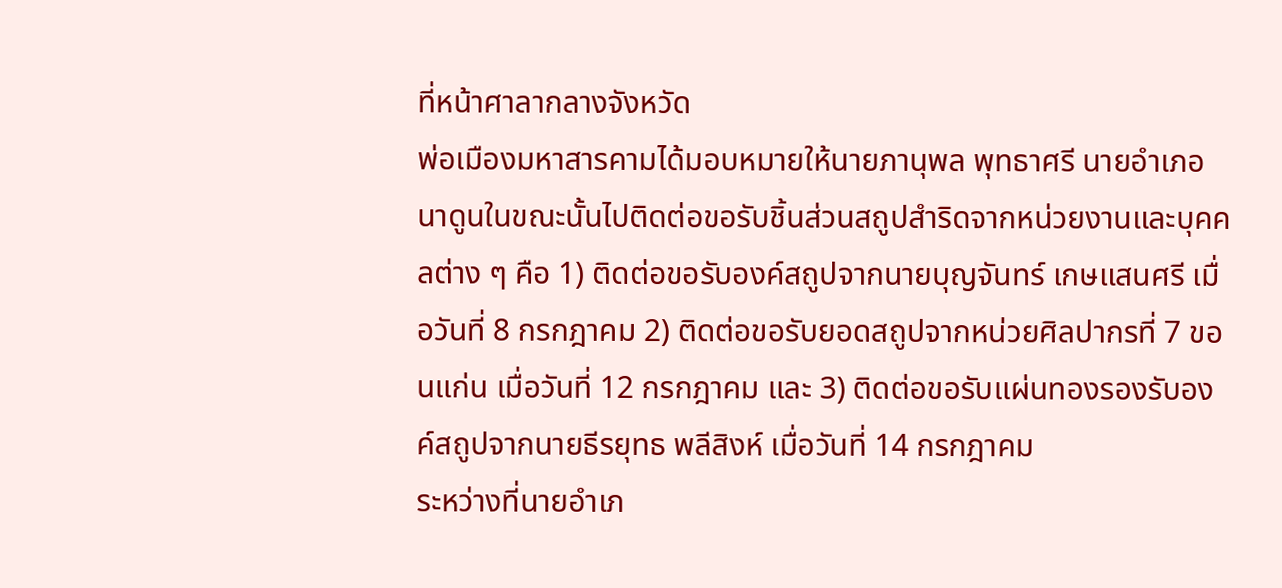ที่หน้าศาลากลางจังหวัด
พ่อเมืองมหาสารคามได้มอบหมายให้นายภานุพล พุทธาศรี นายอำเภอนาดูนในขณะนั้นไปติดต่อขอรับชิ้นส่วนสถูปสำริดจากหน่วยงานและบุคคลต่าง ๆ คือ 1) ติดต่อขอรับองค์สถูปจากนายบุญจันทร์ เกษแสนศรี เมื่อวันที่ 8 กรกฎาคม 2) ติดต่อขอรับยอดสถูปจากหน่วยศิลปากรที่ 7 ขอนแก่น เมื่อวันที่ 12 กรกฎาคม และ 3) ติดต่อขอรับแผ่นทองรองรับองค์สถูปจากนายธีรยุทธ พลีสิงห์ เมื่อวันที่ 14 กรกฎาคม
ระหว่างที่นายอำเภ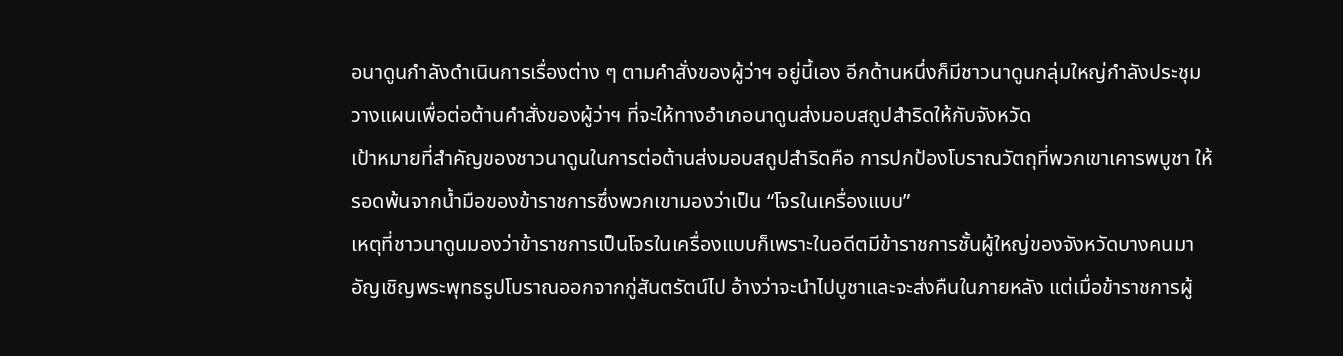อนาดูนกำลังดำเนินการเรื่องต่าง ๆ ตามคำสั่งของผู้ว่าฯ อยู่นี้เอง อีกด้านหนึ่งก็มีชาวนาดูนกลุ่มใหญ่กำลังประชุมวางแผนเพื่อต่อต้านคำสั่งของผู้ว่าฯ ที่จะให้ทางอำเภอนาดูนส่งมอบสถูปสำริดให้กับจังหวัด
เป้าหมายที่สำคัญของชาวนาดูนในการต่อต้านส่งมอบสถูปสำริดคือ การปกป้องโบราณวัตถุที่พวกเขาเคารพบูชา ให้รอดพ้นจากน้ำมือของข้าราชการซึ่งพวกเขามองว่าเป็น “โจรในเครื่องแบบ”
เหตุที่ชาวนาดูนมองว่าข้าราชการเป็นโจรในเครื่องแบบก็เพราะในอดีตมีข้าราชการชั้นผู้ใหญ่ของจังหวัดบางคนมาอัญเชิญพระพุทธรูปโบราณออกจากกู่สันตรัตน์ไป อ้างว่าจะนำไปบูชาและจะส่งคืนในภายหลัง แต่เมื่อข้าราชการผู้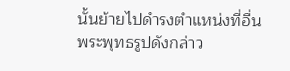นั้นย้ายไปดำรงตำแหน่งที่อื่น พระพุทธรูปดังกล่าว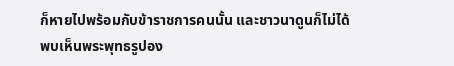ก็หายไปพร้อมกับข้าราชการคนนั้น และชาวนาดูนก็ไม่ได้พบเห็นพระพุทธรูปอง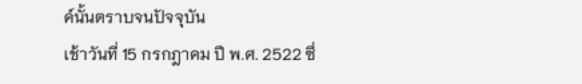ค์นั้นตราบจนปัจจุบัน
เช้าวันที่ 15 กรกฎาคม ปี พ.ศ. 2522 ซึ่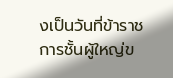งเป็นวันที่ข้าราชการชั้นผู้ใหญ่ข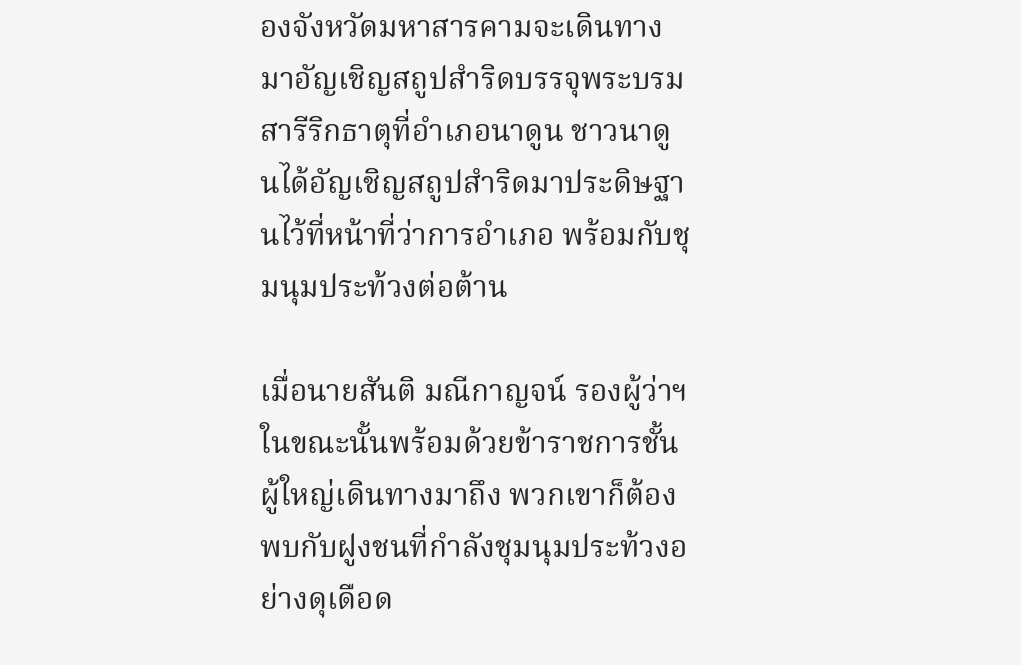องจังหวัดมหาสารคามจะเดินทางมาอัญเชิญสถูปสำริดบรรจุพระบรมสารีริกธาตุที่อำเภอนาดูน ชาวนาดูนได้อัญเชิญสถูปสำริดมาประดิษฐานไว้ที่หน้าที่ว่าการอำเภอ พร้อมกับชุมนุมประท้วงต่อต้าน

เมื่อนายสันติ มณีกาญจน์ รองผู้ว่าฯ ในขณะนั้นพร้อมด้วยข้าราชการชั้นผู้ใหญ่เดินทางมาถึง พวกเขาก็ต้องพบกับฝูงชนที่กำลังชุมนุมประท้วงอย่างดุเดือด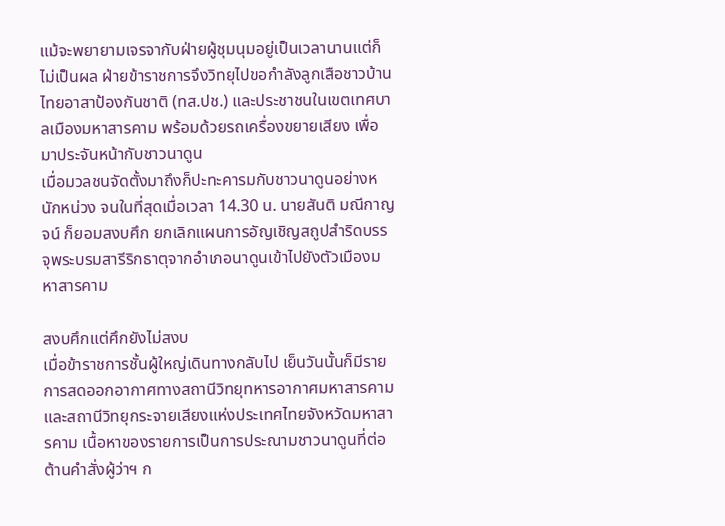แม้จะพยายามเจรจากับฝ่ายผู้ชุมนุมอยู่เป็นเวลานานแต่ก็ไม่เป็นผล ฝ่ายข้าราชการจึงวิทยุไปขอกำลังลูกเสือชาวบ้าน ไทยอาสาป้องกันชาติ (ทส.ปช.) และประชาชนในเขตเทศบาลเมืองมหาสารคาม พร้อมด้วยรถเครื่องขยายเสียง เพื่อมาประจันหน้ากับชาวนาดูน
เมื่อมวลชนจัดตั้งมาถึงก็ปะทะคารมกับชาวนาดูนอย่างหนักหน่วง จนในที่สุดเมื่อเวลา 14.30 น. นายสันติ มณีกาญจน์ ก็ยอมสงบศึก ยกเลิกแผนการอัญเชิญสถูปสำริดบรรจุพระบรมสารีริกธาตุจากอำเภอนาดูนเข้าไปยังตัวเมืองมหาสารคาม

สงบศึกแต่ศึกยังไม่สงบ
เมื่อข้าราชการชั้นผู้ใหญ่เดินทางกลับไป เย็นวันนั้นก็มีรายการสดออกอากาศทางสถานีวิทยุทหารอากาศมหาสารคาม และสถานีวิทยุกระจายเสียงแห่งประเทศไทยจังหวัดมหาสารคาม เนื้อหาของรายการเป็นการประณามชาวนาดูนที่ต่อต้านคำสั่งผู้ว่าฯ ก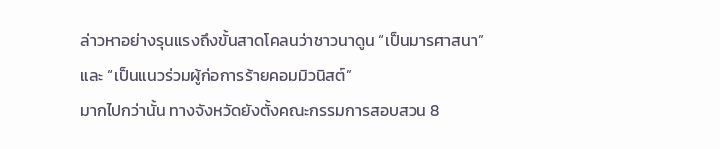ล่าวหาอย่างรุนแรงถึงขั้นสาดโคลนว่าชาวนาดูน “เป็นมารศาสนา” และ “เป็นแนวร่วมผู้ก่อการร้ายคอมมิวนิสต์”
มากไปกว่านั้น ทางจังหวัดยังตั้งคณะกรรมการสอบสวน 8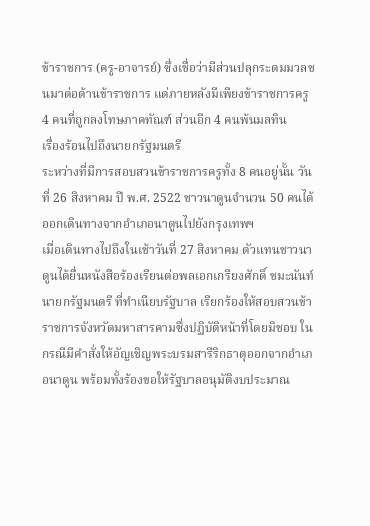ข้าราชการ (ครู-อาจารย์) ซึ่งเชื่อว่ามีส่วนปลุกระดมมวลชนมาต่อต้านข้าราชการ แต่ภายหลังมีเพียงข้าราชการครู 4 คนที่ถูกลงโทษภาคทัณฑ์ ส่วนอีก 4 คนพ้นมลทิน
เรื่องร้อนไปถึงนายกรัฐมนตรี
ระหว่างที่มีการสอบสวนข้าราชการครูทั้ง 8 คนอยู่นั้น วันที่ 26 สิงหาคม ปี พ.ศ. 2522 ชาวนาดูนจำนวน 50 คนได้ออกเดินทางจากอำเภอนาดูนไปยังกรุงเทพฯ
เมื่อเดินทางไปถึงในเช้าวันที่ 27 สิงหาคม ตัวแทนชาวนาดูนได้ยื่นหนังสือร้องเรียนต่อพลเอกเกรียงศักดิ์ ชมะนันท์ นายกรัฐมนตรี ที่ทำเนียบรัฐบาล เรียกร้องให้สอบสวนข้าราชการจังหวัดมหาสารคามซึ่งปฏิบัติหน้าที่โดยมิชอบ ในกรณีมีคำสั่งให้อัญเชิญพระบรมสารีริกธาตุออกจากอำเภอนาดูน พร้อมทั้งร้องขอให้รัฐบาลอนุมัติงบประมาณ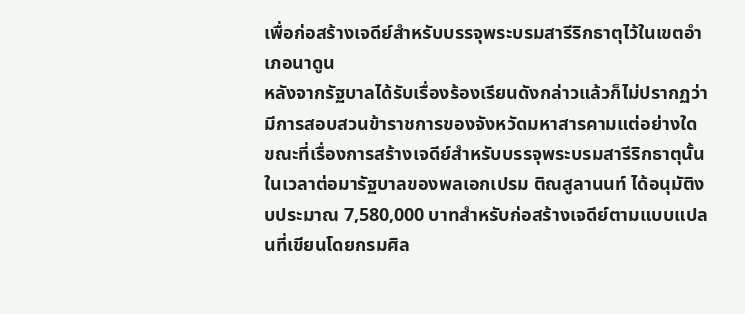เพื่อก่อสร้างเจดีย์สำหรับบรรจุพระบรมสารีริกธาตุไว้ในเขตอำเภอนาดูน
หลังจากรัฐบาลได้รับเรื่องร้องเรียนดังกล่าวแล้วก็ไม่ปรากฏว่ามีการสอบสวนข้าราชการของจังหวัดมหาสารคามแต่อย่างใด ขณะที่เรื่องการสร้างเจดีย์สำหรับบรรจุพระบรมสารีริกธาตุนั้น ในเวลาต่อมารัฐบาลของพลเอกเปรม ติณสูลานนท์ ได้อนุมัติงบประมาณ 7,580,000 บาทสำหรับก่อสร้างเจดีย์ตามแบบแปลนที่เขียนโดยกรมศิล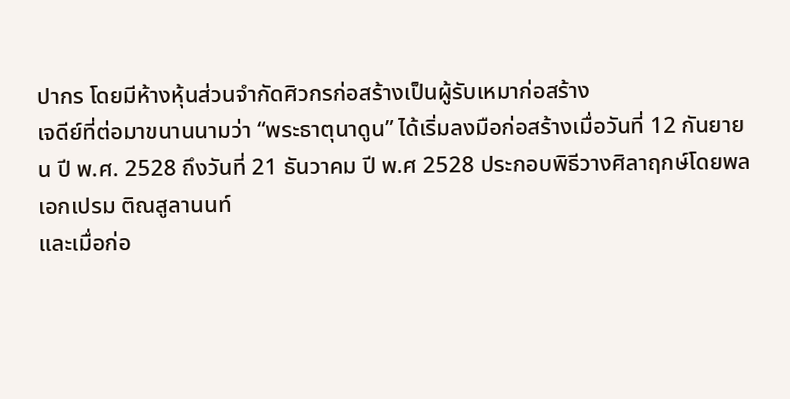ปากร โดยมีห้างหุ้นส่วนจำกัดศิวกรก่อสร้างเป็นผู้รับเหมาก่อสร้าง
เจดีย์ที่ต่อมาขนานนามว่า “พระธาตุนาดูน” ได้เริ่มลงมือก่อสร้างเมื่อวันที่ 12 กันยายน ปี พ.ศ. 2528 ถึงวันที่ 21 ธันวาคม ปี พ.ศ 2528 ประกอบพิธีวางศิลาฤกษ์โดยพลเอกเปรม ติณสูลานนท์
และเมื่อก่อ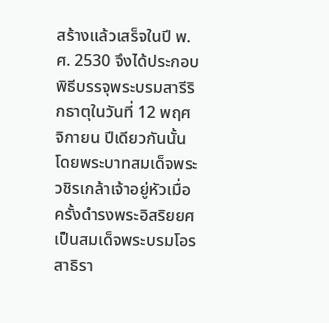สร้างแล้วเสร็จในปี พ.ศ. 2530 จึงได้ประกอบพิธีบรรจุพระบรมสารีริกธาตุในวันที่ 12 พฤศจิกายน ปีเดียวกันนั้น โดยพระบาทสมเด็จพระวชิรเกล้าเจ้าอยู่หัวเมื่อครั้งดำรงพระอิสริยยศเป็นสมเด็จพระบรมโอรสาธิรา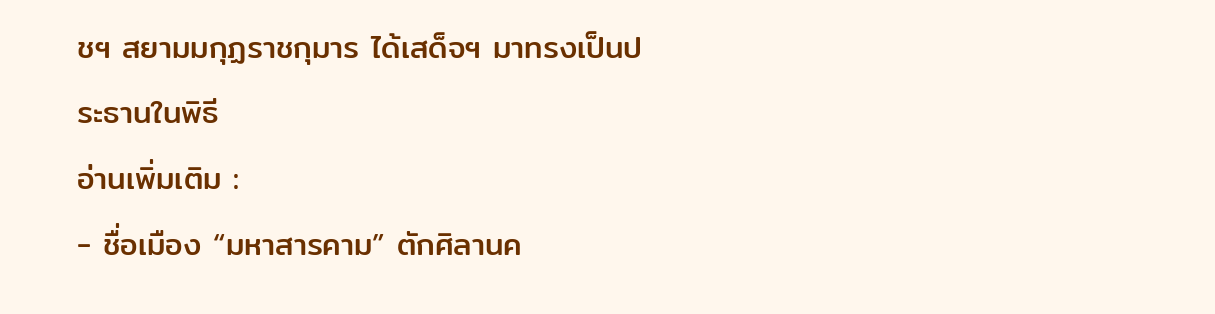ชฯ สยามมกุฏราชกุมาร ได้เสด็จฯ มาทรงเป็นประธานในพิธี
อ่านเพิ่มเติม :
- ชื่อเมือง “มหาสารคาม” ตักศิลานค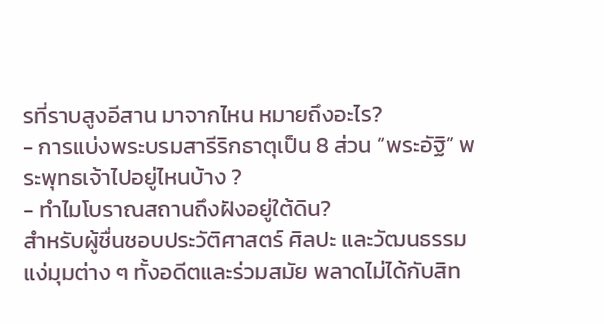รที่ราบสูงอีสาน มาจากไหน หมายถึงอะไร?
- การแบ่งพระบรมสารีริกธาตุเป็น 8 ส่วน “พระอัฐิ” พระพุทธเจ้าไปอยู่ไหนบ้าง ?
- ทำไมโบราณสถานถึงฝังอยู่ใต้ดิน?
สำหรับผู้ชื่นชอบประวัติศาสตร์ ศิลปะ และวัฒนธรรม แง่มุมต่าง ๆ ทั้งอดีตและร่วมสมัย พลาดไม่ได้กับสิท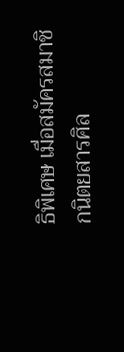ธิพิเศษ เมื่อสมัครสมาชิกนิตยสารศิล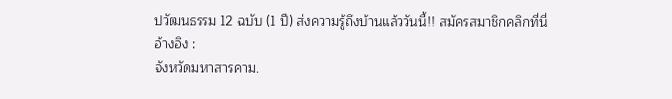ปวัฒนธรรม 12 ฉบับ (1 ปี) ส่งความรู้ถึงบ้านแล้ววันนี้!! สมัครสมาชิกคลิกที่นี่
อ้างอิง :
จังหวัดมหาสารคาม.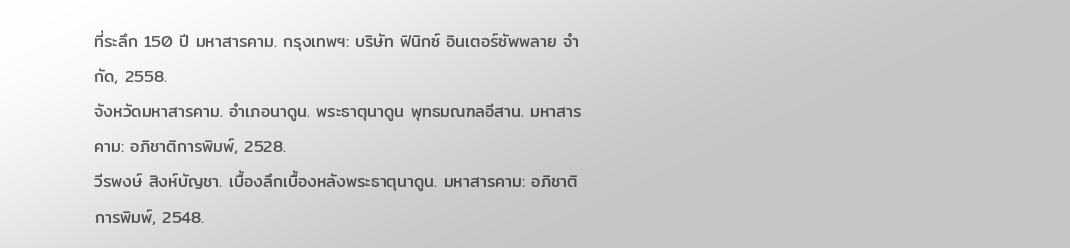ที่ระลึก 150 ปี มหาสารคาม. กรุงเทพฯ: บริษัท ฟินิกซ์ อินเตอร์ซัพพลาย จำกัด, 2558.
จังหวัดมหาสารคาม. อำเภอนาดูน. พระธาตุนาดูน พุทธมณฑลอีสาน. มหาสารคาม: อภิชาติการพิมพ์, 2528.
วีรพงษ์ สิงห์บัญชา. เบื้องลึกเบื้องหลังพระธาตุนาดูน. มหาสารคาม: อภิชาติการพิมพ์, 2548.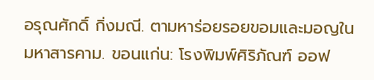อรุณศักดิ์ กิ่งมณี. ตามหาร่อยรอยขอมและมอญในมหาสารคาม. ขอนแก่น: โรงพิมพ์ศิริภัณฑ์ ออฟ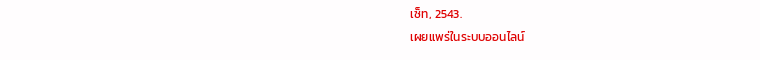เซ็ท, 2543.
เผยแพร่ในระบบออนไลน์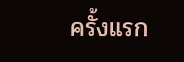ครั้งแรก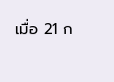เมื่อ 21 ก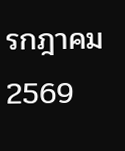รกฎาคม 2569